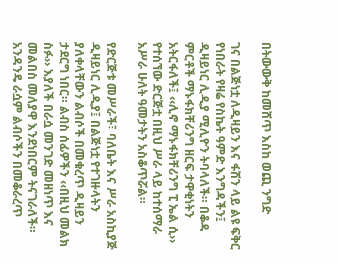በትውውቅ ከመሸጥ እስከ ወጪ ንግድ

ገና በልጅነቷ ለዲዛይን እና ፋሽን ላይ ልዩ ፍቅር የነበራት የዛሬ የስኬት ዓምድ እንግዳችን፤ ዲዛይነር ሊዲያ ሚሊዮን ትባላለች። በቆዳ ምርቶች ማኑፋክቸሪንግ ዘርፍ ታዋቂነትን አትርፋለች፤ ‹‹ሊኖ ማኑፋክቸሪንግ ፒ ኤል ሲ›› የተሰኘው ድርጅቷ በዚህ ሥራ ላይ ከተሰማራ አሥራ ሁለት ዓመታትን አስቆጥሯል።

የድርጅቱ መሥራች፣ ባለቤት እና ሥራ አስኪያጅ ዲዛይነር ሊዲያ፤ በልጅነቷ የተገዙላትን ያለቀላቸውን ልብሶች በመቁረጥ ዲዛይን ታደርግ ነበር። ልብስ ሰፊዎችን ‹‹በዚህ መልክ ስፉ›› እያለች በራሷ መንገድ መዘነጥ እና መልበስ መለያዋ እንደነበርም ትናገራለች። አንዳንዴ ራሷም ልብሶችን በመቆራረጥ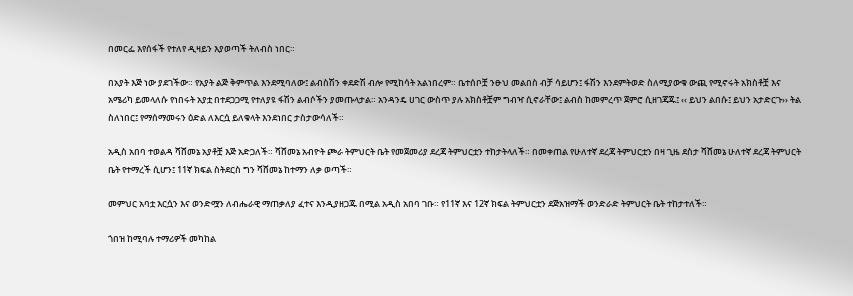በመርፌ እየሰፋች የተለየ ዲዛይን እያወጣች ትለብስ ነበር።

በአያት እጅ ነው ያደገችው። የአያት ልጅ ቅምጥል እንደሚባለው፤ ልብስሽን ቀደድሽ ብሎ የሚከሳት አልነበረም። ቤተሰቦቿ ንፁህ መልበስ ብቻ ሳይሆን፤ ፋሽን እንደምትወድ ስለሚያውቁ ውጪ የሚኖሩት አክስቶቿ እና አሜሪካ ይመላለሱ የነበሩት አያቷ በተደጋጋሚ የተለያዩ ፋሽን ልብሶችን ያመጡላታል። አንዳንዴ ሀገር ውስጥ ያሉ አክስቶቿም ግብዣ ሲኖራቸው፤ ልብስ ከመምረጥ ጀምሮ ሲዘገጃጁ፤ ‹‹ ይህን ልበሱ፤ ይህን አታድርጉ›› ትል ስለነበር፤ የማሰማመሩን ዕድል ለእርሷ ይለቁላት እንደነበር ታስታውሳለች።

አዲስ አበባ ተወልዳ ሻሸመኔ አያቶቿ እጅ አድጋለች። ሻሸመኔ አብዮት ጮራ ትምህርት ቤት የመጀመሪያ ደረጃ ትምህርቷን ተከታትላለች። በመቀጠል የሁለተኛ ደረጃ ትምህርቷን በዛ ጊዜ ደስታ ሻሸመኔ ሁለተኛ ደረጃ ትምህርት ቤት የተማረች ሲሆን፤ 11ኛ ክፍል ስትደርስ ግን ሻሸመኔ ከተማን ለቃ ወጣች።

መምህር አባቷ እርሷን እና ወንድሟን ለብሔራዊ ማጠቃለያ ፈተና እንዲያዘጋጁ በሚል አዲስ አበባ ገቡ። የ11ኛ እና 12ኛ ክፍል ትምህርቷን ደጅአዝማች ወንድራድ ትምህርት ቤት ተከታተለች።

ጎበዝ ከሚባሉ ተማሪዎች መካከል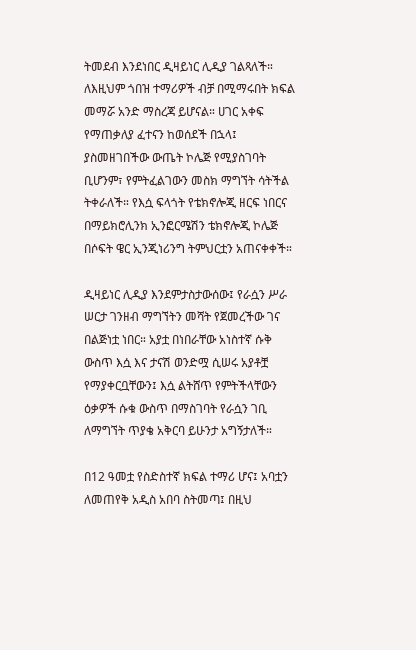ትመደብ እንደነበር ዲዛይነር ሊዲያ ገልጻለች። ለእዚህም ጎበዝ ተማሪዎች ብቻ በሚማሩበት ክፍል መማሯ አንድ ማስረጃ ይሆናል። ሀገር አቀፍ የማጠቃለያ ፈተናን ከወሰደች በኋላ፤ ያስመዘገበችው ውጤት ኮሌጅ የሚያስገባት ቢሆንም፣ የምትፈልገውን መስክ ማግኘት ሳትችል ትቀራለች። የእሷ ፍላጎት የቴክኖሎጂ ዘርፍ ነበርና በማይክሮሊንክ ኢንፎርሜሽን ቴክኖሎጂ ኮሌጅ በሶፍት ዌር ኢንጂነሪንግ ትምህርቷን አጠናቀቀች።

ዲዛይነር ሊዲያ እንደምታስታውሰው፤ የራሷን ሥራ ሠርታ ገንዘብ ማግኘትን መሻት የጀመረችው ገና በልጅነቷ ነበር። አያቷ በነበራቸው አነስተኛ ሱቅ ውስጥ እሷ እና ታናሽ ወንድሟ ሲሠሩ አያቶቿ የማያቀርቧቸውን፤ እሷ ልትሸጥ የምትችላቸውን ዕቃዎች ሱቁ ውስጥ በማስገባት የራሷን ገቢ ለማግኘት ጥያቄ አቅርባ ይሁንታ አግኝታለች።

በ12 ዓመቷ የስድስተኛ ክፍል ተማሪ ሆና፤ አባቷን ለመጠየቅ አዲስ አበባ ስትመጣ፤ በዚህ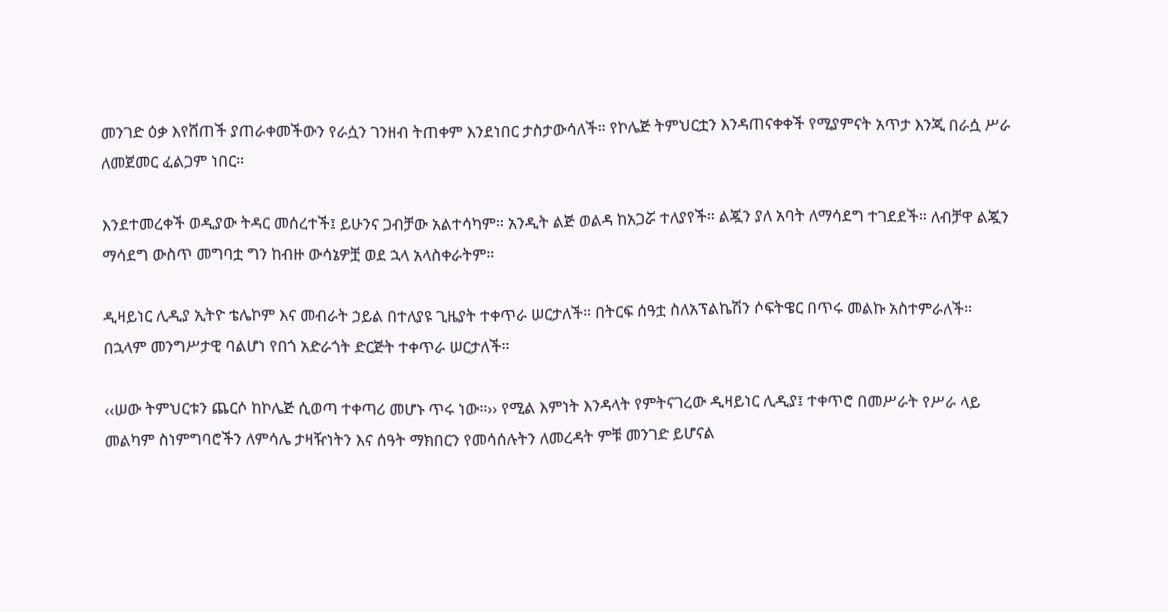መንገድ ዕቃ እየሸጠች ያጠራቀመችውን የራሷን ገንዘብ ትጠቀም እንደነበር ታስታውሳለች። የኮሌጅ ትምህርቷን እንዳጠናቀቀች የሚያምናት አጥታ እንጂ በራሷ ሥራ ለመጀመር ፈልጋም ነበር።

እንደተመረቀች ወዲያው ትዳር መሰረተች፤ ይሁንና ጋብቻው አልተሳካም። አንዲት ልጅ ወልዳ ከአጋሯ ተለያየች። ልጇን ያለ አባት ለማሳደግ ተገደደች። ለብቻዋ ልጇን ማሳደግ ውስጥ መግባቷ ግን ከብዙ ውሳኔዎቿ ወደ ኋላ አላስቀራትም።

ዲዛይነር ሊዲያ ኢትዮ ቴሌኮም እና መብራት ኃይል በተለያዩ ጊዜያት ተቀጥራ ሠርታለች። በትርፍ ሰዓቷ ስለአፕልኬሽን ሶፍትዌር በጥሩ መልኩ አስተምራለች። በኋላም መንግሥታዊ ባልሆነ የበጎ አድራጎት ድርጅት ተቀጥራ ሠርታለች።

‹‹ሠው ትምህርቱን ጨርሶ ከኮሌጅ ሲወጣ ተቀጣሪ መሆኑ ጥሩ ነው፡፡›› የሚል እምነት እንዳላት የምትናገረው ዲዛይነር ሊዲያ፤ ተቀጥሮ በመሥራት የሥራ ላይ መልካም ስነምግባሮችን ለምሳሌ ታዛዥነትን እና ሰዓት ማክበርን የመሳሰሉትን ለመረዳት ምቹ መንገድ ይሆናል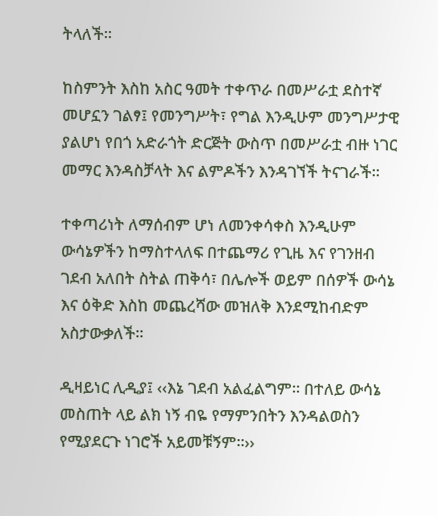ትላለች።

ከስምንት እስከ አስር ዓመት ተቀጥራ በመሥራቷ ደስተኛ መሆኗን ገልፃ፤ የመንግሥት፣ የግል እንዲሁም መንግሥታዊ ያልሆነ የበጎ አድራጎት ድርጅት ውስጥ በመሥራቷ ብዙ ነገር መማር እንዳስቻላት እና ልምዶችን እንዳገኘች ትናገራች።

ተቀጣሪነት ለማሰብም ሆነ ለመንቀሳቀስ እንዲሁም ውሳኔዎችን ከማስተላለፍ በተጨማሪ የጊዜ እና የገንዘብ ገደብ አለበት ስትል ጠቅሳ፣ በሌሎች ወይም በሰዎች ውሳኔ እና ዕቅድ እስከ መጨረሻው መዝለቅ እንደሚከብድም አስታውቃለች፡፡

ዲዛይነር ሊዲያ፤ ‹‹እኔ ገደብ አልፈልግም። በተለይ ውሳኔ መስጠት ላይ ልክ ነኝ ብዬ የማምንበትን እንዳልወስን የሚያደርጉ ነገሮች አይመቹኝም፡፡››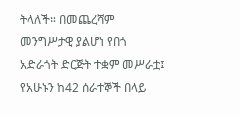ትላለች። በመጨረሻም መንግሥታዊ ያልሆነ የበጎ አድራጎት ድርጅት ተቋም መሥራቷ፤ የአሁኑን ከ42 ሰራተኞች በላይ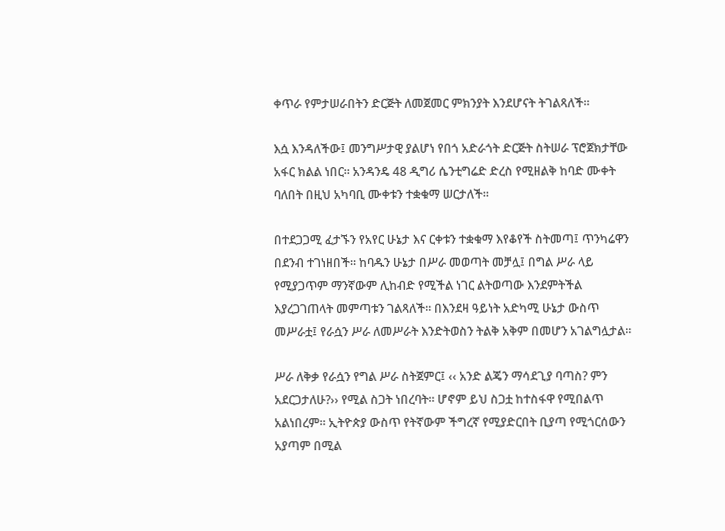ቀጥራ የምታሠራበትን ድርጅት ለመጀመር ምክንያት እንደሆናት ትገልጻለች።

እሷ እንዳለችው፤ መንግሥታዊ ያልሆነ የበጎ አድራጎት ድርጅት ስትሠራ ፕሮጀክታቸው አፋር ክልል ነበር። አንዳንዴ 48 ዲግሪ ሴንቲግሬድ ድረስ የሚዘልቅ ከባድ ሙቀት ባለበት በዚህ አካባቢ ሙቀቱን ተቋቁማ ሠርታለች።

በተደጋጋሚ ፈታኙን የአየር ሁኔታ እና ርቀቱን ተቋቁማ እየቆየች ስትመጣ፤ ጥንካሬዋን በደንብ ተገነዘበች። ከባዱን ሁኔታ በሥራ መወጣት መቻሏ፤ በግል ሥራ ላይ የሚያጋጥም ማንኛውም ሊከብድ የሚችል ነገር ልትወጣው እንደምትችል እያረጋገጠላት መምጣቱን ገልጻለች። በእንደዛ ዓይነት አድካሚ ሁኔታ ውስጥ መሥራቷ፤ የራሷን ሥራ ለመሥራት እንድትወስን ትልቅ አቅም በመሆን አገልግሏታል።

ሥራ ለቅቃ የራሷን የግል ሥራ ስትጀምር፤ ‹‹ አንድ ልጄን ማሳደጊያ ባጣስ? ምን አደርጋታለሁ?›› የሚል ስጋት ነበረባት። ሆኖም ይህ ስጋቷ ከተስፋዋ የሚበልጥ አልነበረም። ኢትዮጵያ ውስጥ የትኛውም ችግረኛ የሚያድርበት ቢያጣ የሚጎርሰውን አያጣም በሚል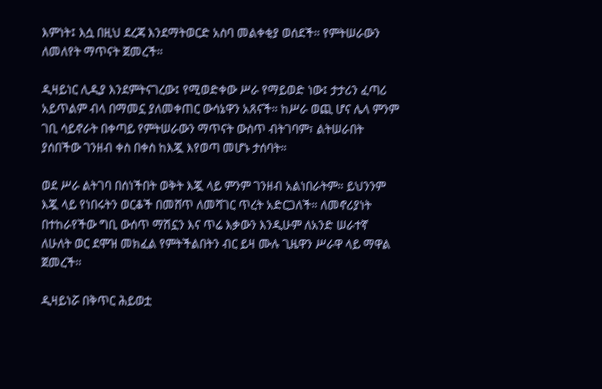እምነት፤ እሷ በዚህ ደረጃ እንደማትወርድ አስባ መልቀቂያ ወሰደች። የምትሠራውን ለመለየት ማጥናት ጀመረች።

ዲዛይነር ሊዲያ እንደምትናገረው፤ የሚወድቀው ሥራ የማይወድ ነው፤ ታታሪን ፈጣሪ አይጥልም ብላ በማመኗ ያለመቀጠር ውሳኔዋን አጸናች። ከሥራ ወጪ ሆና ሌላ ምንም ገቢ ሳይኖራት በቀጣይ የምትሠራውን ማጥናት ውስጥ ብትገባም፣ ልትሠራበት ያሰበችው ገንዘብ ቀስ በቀስ ከእጇ እየወጣ መሆኑ ታሰባት።

ወደ ሥራ ልትገባ በሰነችበት ወቅት እጇ ላይ ምንም ገንዘብ አልነበራትም። ይህንንም እጇ ላይ የነበሩትን ወርቆች በመሸጥ ለመሻገር ጥረት አድርጋለች። ለመኖሪያነት በተከራየችው ግቢ ውሰጥ ማሽኗን እና ጥሬ እቃውን እንዲሁም ለአንድ ሠራተኛ ለሁለት ወር ደሞዝ መክፈል የምትችልበትን ብር ይዛ ሙሉ ጊዜዋን ሥራዋ ላይ ማዋል ጀመረች፡፡

ዲዛይነሯ በቅጥር ሕይወቷ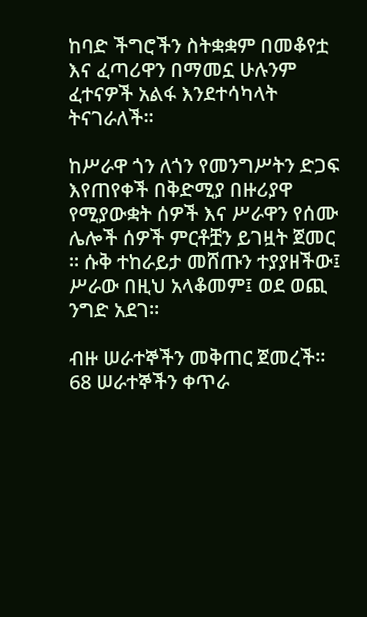ከባድ ችግሮችን ስትቋቋም በመቆየቷ እና ፈጣሪዋን በማመኗ ሁሉንም ፈተናዎች አልፋ እንደተሳካላት ትናገራለች።

ከሥራዋ ጎን ለጎን የመንግሥትን ድጋፍ እየጠየቀች በቅድሚያ በዙሪያዋ የሚያውቋት ሰዎች እና ሥራዋን የሰሙ ሌሎች ሰዎች ምርቶቿን ይገዟት ጀመር ። ሱቅ ተከራይታ መሸጡን ተያያዘችው፤ ሥራው በዚህ አላቆመም፤ ወደ ወጪ ንግድ አደገ።

ብዙ ሠራተኞችን መቅጠር ጀመረች። 68 ሠራተኞችን ቀጥራ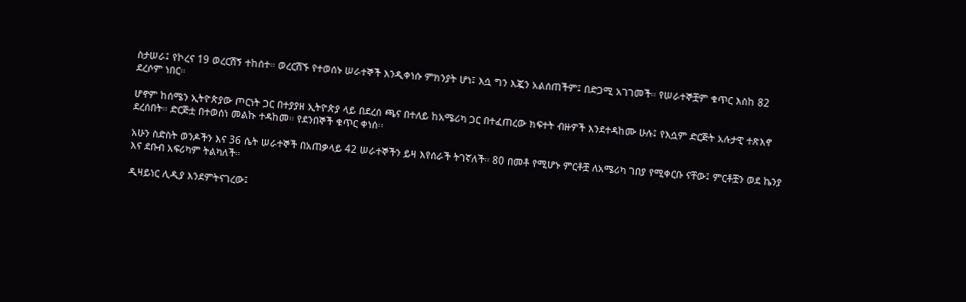ስታሠራ፤ የኮረና 19 ወረርሽኝ ተከሰተ። ወረርሽኙ የተወሰኑ ሠራተኞች እንዲቀነሱ ምክንያት ሆነ፤ እሷ ግን እጇን አልሰጠችም፤ በድጋሚ አገገመች። የሠራተኞቿም ቁጥር እስከ 82 ደረሶም ነበር።

ሆኖም ከሰሜን ኢትዮጵያው ጦርነት ጋር በተያያዘ ኢትዮጵያ ላይ በደረሰ ጫና በተለይ ከአሜሪካ ጋር በተፈጠረው ክፍተት ብዙዎች እንደተዳከሙ ሁሉ፤ የእሷም ድርጅት አሉታዊ ተጽእኖ ደረሰበት። ድርጅቷ በተወሰነ መልኩ ተዳከመ። የደንበኞች ቁጥር ቀነሰ፡፡

አሁን ስድስት ወንዶችን እና 36 ሴት ሠራተኞች በአጠቃላይ 42 ሠራተኞችን ይዛ እየሰራች ትገኛለች። 80 በመቶ የሚሆኑ ምርቶቿ ለአሜሪካ ገበያ የሚቀርቡ ናቸው፤ ምርቶቿን ወደ ኬንያ እና ደቡብ አፍሪካም ትልካለች።

ዲዛይነር ሊዲያ እንደምትናገረው፤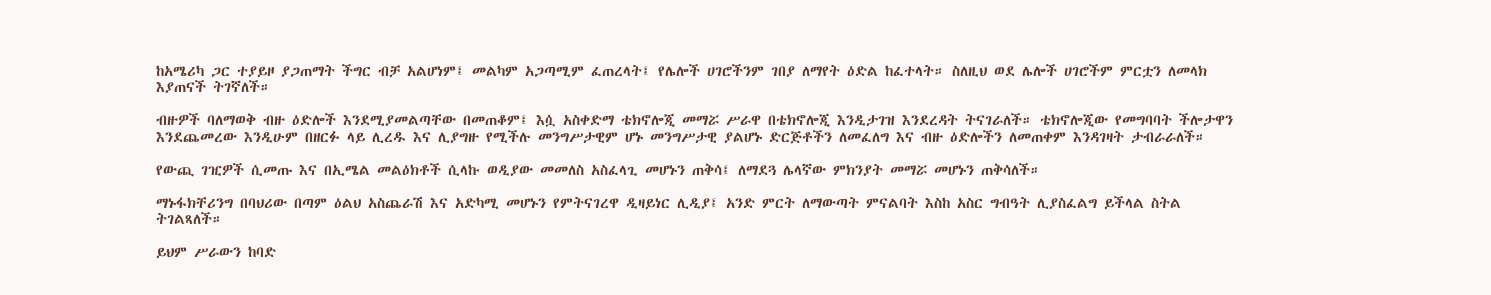ከአሜሪካ ጋር ተያይዞ ያጋጠማት ችግር ብቻ አልሆነም፤ መልካም አጋጣሚም ፈጠረላት፤ የሌሎች ሀገሮችንም ገበያ ለማየት ዕድል ከፈተላት። ስለዚህ ወደ ሌሎች ሀገሮችም ምርቷን ለመላክ እያጠናች ትገኛለች።

ብዙዎች ባለማወቅ ብዙ ዕድሎች እንደሚያመልጣቸው በመጠቆም፤ እሷ አስቀድማ ቴክኖሎጂ መማሯ ሥራዋ በቴክኖሎጂ እንዲታገዝ እንደረዳት ትናገራለች። ቴክኖሎጂው የመግባባት ችሎታዋን እንደጨመረው እንዲሁም በዘርፉ ላይ ሊረዱ እና ሊያግዙ የሚችሉ መንግሥታዊም ሆኑ መንግሥታዊ ያልሆኑ ድርጅቶችን ለመፈለግ እና ብዙ ዕድሎችን ለመጠቀም እንዳገዛት ታብራራለች።

የውጪ ገዢዎች ሲመጡ እና በኢሜል መልዕክቶች ሲላኩ ወዲያው መመለስ አስፈላጊ መሆኑን ጠቅሳ፤ ለማደጓ ሌላኛው ምክንያት መማሯ መሆኑን ጠቅሳለች።

ማኑፋክቸሪንግ በባህሪው በጣም ዕልህ አስጨራሽ እና አድካሚ መሆኑን የምትናገረዋ ዲዛይነር ሊዲያ፤ አንድ ምርት ለማውጣት ምናልባት እስከ አስር ግብዓት ሊያስፈልግ ይችላል ስትል ትገልጻለች።

ይህም ሥራውን ከባድ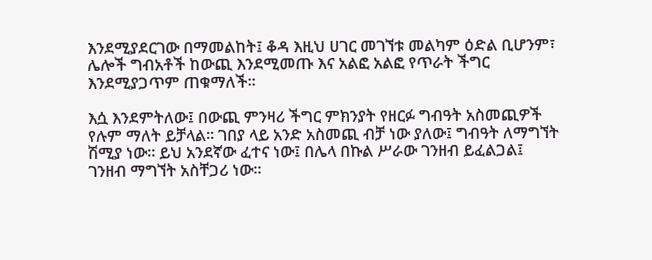እንደሚያደርገው በማመልከት፤ ቆዳ እዚህ ሀገር መገኘቱ መልካም ዕድል ቢሆንም፣ ሌሎች ግብአቶች ከውጪ እንደሚመጡ እና አልፎ አልፎ የጥራት ችግር እንደሚያጋጥም ጠቁማለች፡፡

እሷ እንደምትለው፤ በውጪ ምንዛሪ ችግር ምክንያት የዘርፉ ግብዓት አስመጪዎች የሉም ማለት ይቻላል። ገበያ ላይ አንድ አስመጪ ብቻ ነው ያለው፤ ግብዓት ለማግኘት ሽሚያ ነው። ይህ አንደኛው ፈተና ነው፤ በሌላ በኩል ሥራው ገንዘብ ይፈልጋል፤ ገንዘብ ማግኘት አስቸጋሪ ነው።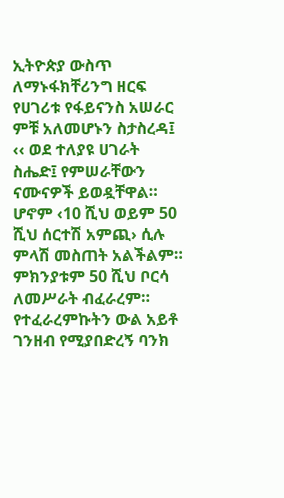ኢትዮጵያ ውስጥ ለማኑፋክቸሪንግ ዘርፍ የሀገሪቱ የፋይናንስ አሠራር ምቹ አለመሆኑን ስታስረዳ፤ ‹‹ ወደ ተለያዩ ሀገራት ስሔድ፤ የምሠራቸውን ናሙናዎች ይወዷቸዋል። ሆኖም ‹10 ሺህ ወይም 50 ሺህ ሰርተሽ አምጪ› ሲሉ ምላሽ መስጠት አልችልም። ምክንያቱም 50 ሺህ ቦርሳ ለመሥራት ብፈራረም። የተፈራረምኩትን ውል አይቶ ገንዘብ የሚያበድረኝ ባንክ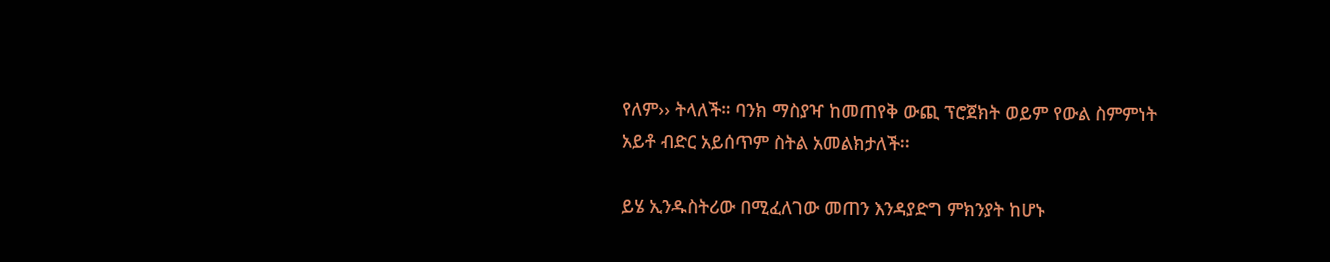የለም›› ትላለች። ባንክ ማስያዣ ከመጠየቅ ውጪ ፕሮጀክት ወይም የውል ስምምነት አይቶ ብድር አይሰጥም ስትል አመልክታለች፡፡

ይሄ ኢንዱስትሪው በሚፈለገው መጠን እንዳያድግ ምክንያት ከሆኑ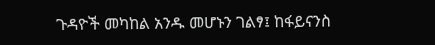ጉዳዮች መካከል አንዱ መሆኑን ገልፃ፤ ከፋይናንስ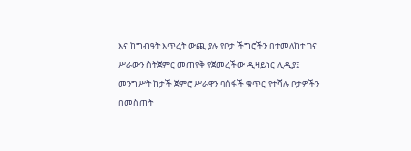እና ከግብዓት እጥረት ውጪ ያሉ የቦታ ችግሮችን በተመለከተ ገና ሥራውን ስትጀምር መጠየቅ የጀመረችው ዲዛይነር ሊዲያ፤ መንግሥት ከታች ጀምሮ ሥራዋን ባሰፋች ቁጥር የተሻሉ ቦታዎችን በመስጠት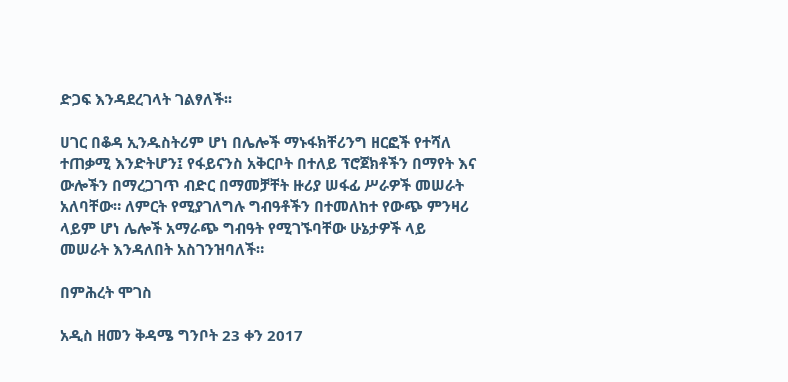ድጋፍ እንዳደረገላት ገልፃለች፡፡

ሀገር በቆዳ ኢንዱስትሪም ሆነ በሌሎች ማኑፋክቸሪንግ ዘርፎች የተሻለ ተጠቃሚ እንድትሆን፤ የፋይናንስ አቅርቦት በተለይ ፕሮጀክቶችን በማየት እና ውሎችን በማረጋገጥ ብድር በማመቻቸት ዙሪያ ሠፋፊ ሥራዎች መሠራት አለባቸው። ለምርት የሚያገለግሉ ግብዓቶችን በተመለከተ የውጭ ምንዛሪ ላይም ሆነ ሌሎች አማራጭ ግብዓት የሚገኙባቸው ሁኔታዎች ላይ መሠራት እንዳለበት አስገንዝባለች።

በምሕረት ሞገስ

አዲስ ዘመን ቅዳሜ ግንቦት 23 ቀን 2017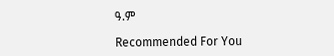ዓ.ም

Recommended For You